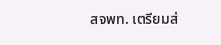สจพท. เตรียมส่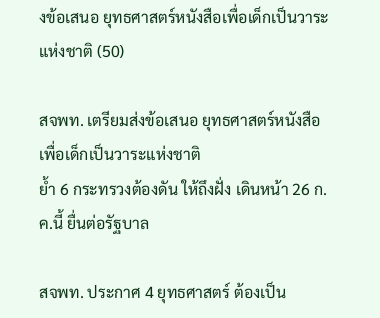งข้อเสนอ ยุทธศาสตร์หนังสือเพื่อเด็กเป็นวาระแห่งชาติ (50)

สจพท. เตรียมส่งข้อเสนอ ยุทธศาสตร์หนังสือเพื่อเด็กเป็นวาระแห่งชาติ
ย้ำ 6 กระทรวงต้องดัน ให้ถึงฝั่ง เดินหน้า 26 ก.ค.นี้ ยื่นต่อรัฐบาล

สจพท. ประกาศ 4 ยุทธศาสตร์ ต้องเป็น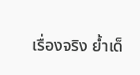เรื่องจริง ย้ำเด็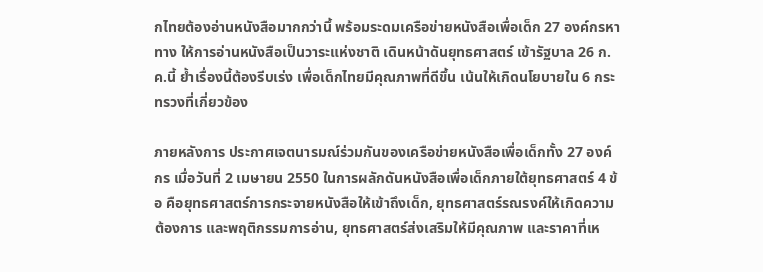กไทยต้องอ่านหนังสือมากกว่านึ้ พร้อมระดมเครือข่ายหนังสือเพื่อเด็ก 27 องค์กรหาทาง ให้การอ่านหนังสือเป็นวาระแห่งชาติ เดินหน้าดันยุทธศาสตร์ เข้ารัฐบาล 26 ก.ค.นี้ ย้ำเรื่องนี้ต้องรีบเร่ง เพื่อเด็กไทยมีคุณภาพที่ดีขึ้น เน้นให้เกิดนโยบายใน 6 กระทรวงที่เกี่ยวข้อง

ภายหลังการ ประกาศเจตนารมณ์ร่วมกันของเครือข่ายหนังสือเพื่อเด็กทั้ง 27 องค์กร เมื่อวันที่ 2 เมษายน 2550 ในการผลักดันหนังสือเพื่อเด็กภายใต้ยุทธศาสตร์ 4 ข้อ คือยุทธศาสตร์การกระจายหนังสือให้เข้าถึงเด็ก, ยุทธศาสตร์รณรงค์ให้เกิดความต้องการ และพฤติกรรมการอ่าน, ยุทธศาสตร์ส่งเสริมให้มีคุณภาพ และราคาที่เห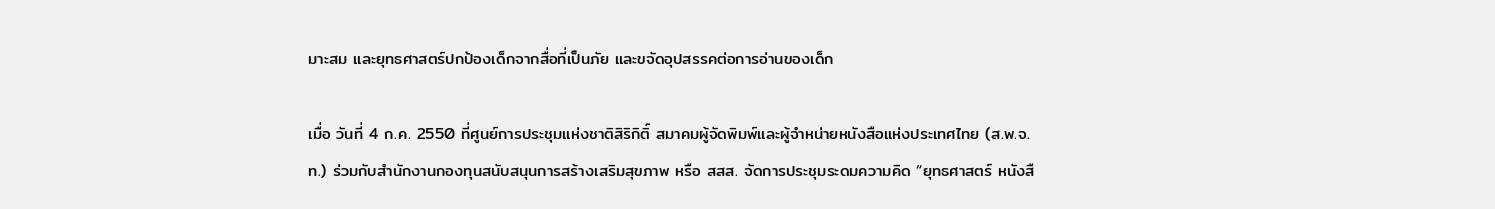มาะสม และยุทธศาสตร์ปกป้องเด็กจากสื่อที่เป็นภัย และขจัดอุปสรรคต่อการอ่านของเด็ก

เมื่อ วันที่ 4 ก.ค. 2550 ที่ศูนย์การประชุมแห่งชาติสิริกิติ์ สมาคมผู้จัดพิมพ์และผู้จำหน่ายหนังสือแห่งประเทศไทย (ส.พ.จ.ท.) ร่วมกับสำนักงานกองทุนสนับสนุนการสร้างเสริมสุขภาพ หรือ สสส. จัดการประชุมระดมความคิด “ยุทธศาสตร์ หนังสื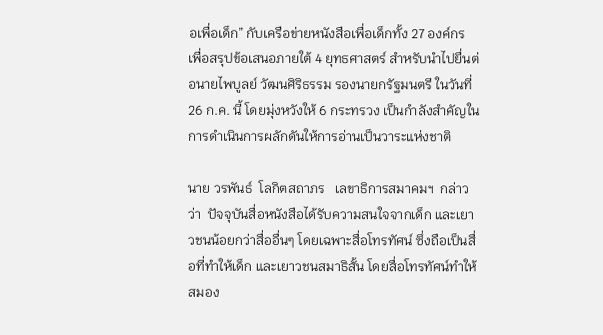อเพื่อเด็ก” กับเครือข่ายหนังสือเพื่อเด็กทั้ง 27 องค์กร เพื่อสรุปข้อเสนอภายใต้ 4 ยุทธศาสตร์ สำหรับนำไปยื่นต่อนายไพบูลย์ วัฒนศิริธรรม รองนายกรัฐมนตรี ในวันที่ 26 ก.ค. นี้ โดยมุ่งหวังให้ 6 กระทรวง เป็นกำลังสำคัญในการดำเนินการผลักดันให้การอ่านเป็นวาระแห่งชาติ

นาย วรพันธ์  โลกิตสถาภร   เลขาธิการสมาคมฯ  กล่าวว่า  ปัจจุบันสื่อหนังสือได้รับความสนใจจากเด็ก และเยาวชนน้อยกว่าสื่ออื่นๆ โดยเฉพาะสื่อโทรทัศน์ ซึ่งถือเป็นสื่อที่ทำให้เด็ก และเยาวชนสมาธิสั้น โดยสื่อโทรทัศน์ทำให้สมอง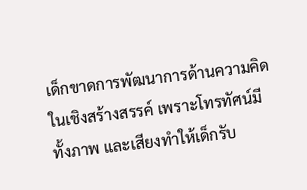เด็กขาดการพัฒนาการด้านความคิดในเชิงสร้างสรรค์ เพราะโทรทัศน์มีทั้งภาพ และเสียงทำให้เด็กรับ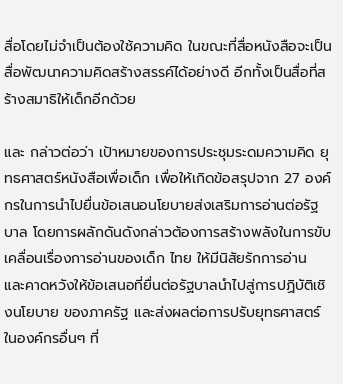สื่อโดยไม่จำเป็นต้องใช้ความคิด ในขณะที่สื่อหนังสือจะเป็นสื่อพัฒนาความคิดสร้างสรรค์ได้อย่างดี อีกทั้งเป็นสื่อที่สร้างสมาธิให้เด็กอีกด้วย

และ กล่าวต่อว่า เป้าหมายของการประชุมระดมความคิด ยุทธศาสตร์หนังสือเพื่อเด็ก เพื่อให้เกิดข้อสรุปจาก 27 องค์กรในการนำไปยื่นข้อเสนอนโยบายส่งเสริมการอ่านต่อรัฐบาล โดยการผลักดันดังกล่าวต้องการสร้างพลังในการขับเคลื่อนเรื่องการอ่านของเด็ก ไทย ให้มีนิสัยรักการอ่าน และคาดหวังให้ข้อเสนอที่ยื่นต่อรัฐบาลนำไปสู่การปฏิบัติเชิงนโยบาย ของภาครัฐ และส่งผลต่อการปรับยุทธศาสตร์ในองค์กรอื่นๆ ที่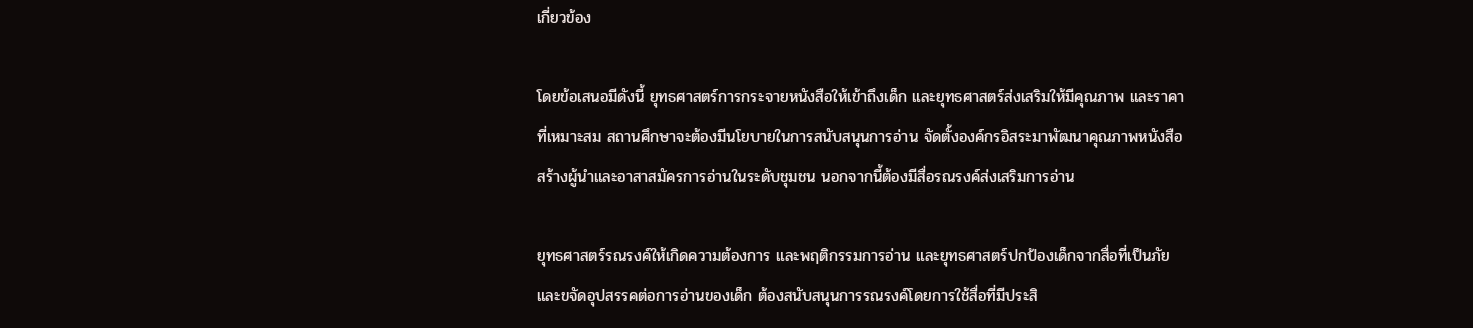เกี่ยวข้อง

โดยข้อเสนอมีดังนี้ ยุทธศาสตร์การกระจายหนังสือให้เข้าถึงเด็ก และยุทธศาสตร์ส่งเสริมให้มีคุณภาพ และราคาที่เหมาะสม สถานศึกษาจะต้องมีนโยบายในการสนับสนุนการอ่าน จัดตั้งองค์กรอิสระมาพัฒนาคุณภาพหนังสือ สร้างผู้นำและอาสาสมัครการอ่านในระดับชุมชน นอกจากนี้ต้องมีสื่อรณรงค์ส่งเสริมการอ่าน

ยุทธศาสตร์รณรงค์ให้เกิดความต้องการ และพฤติกรรมการอ่าน และยุทธศาสตร์ปกป้องเด็กจากสื่อที่เป็นภัย และขจัดอุปสรรคต่อการอ่านของเด็ก ต้องสนับสนุนการรณรงค์โดยการใช้สื่อที่มีประสิ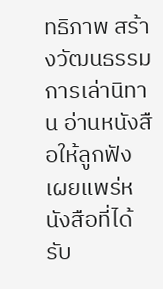ทธิภาพ สร้างวัฒนธรรม การเล่านิทาน อ่านหนังสือให้ลูกฟัง เผยแพร่หนังสือที่ได้รับ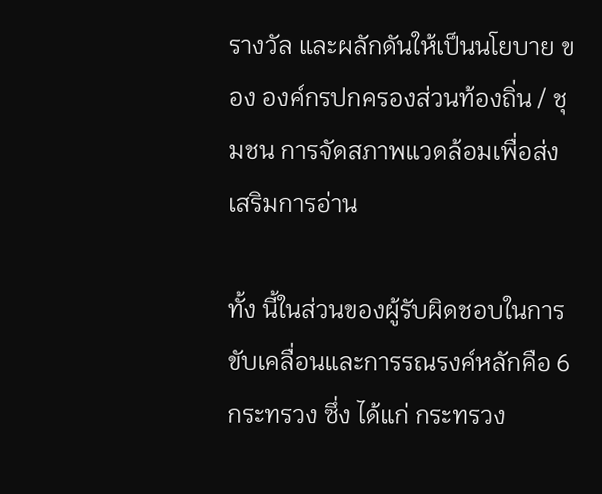รางวัล และผลักดันให้เป็นนโยบาย ของ องค์กรปกครองส่วนท้องถิ่น / ชุมชน การจัดสภาพแวดล้อมเพื่อส่งเสริมการอ่าน

ทั้ง นี้ในส่วนของผู้รับผิดชอบในการขับเคลื่อนและการรณรงค์หลักคือ 6 กระทรวง ซึ่ง ได้แก่ กระทรวง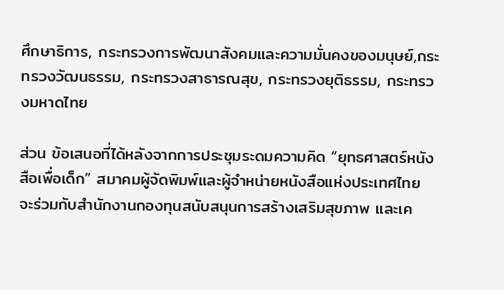ศึกษาธิการ, กระทรวงการพัฒนาสังคมและความมั่นคงของมนุษย์,กระทรวงวัฒนธรรม, กระทรวงสาธารณสุข, กระทรวงยุติธรรม, กระทรวงมหาดไทย

ส่วน ข้อเสนอที่ได้หลังจากการประชุมระดมความคิด “ยุทธศาสตร์หนังสือเพื่อเด็ก” สมาคมผู้จัดพิมพ์และผู้จำหน่ายหนังสือแห่งประเทศไทย จะร่วมกับสำนักงานกองทุนสนับสนุนการสร้างเสริมสุขภาพ และเค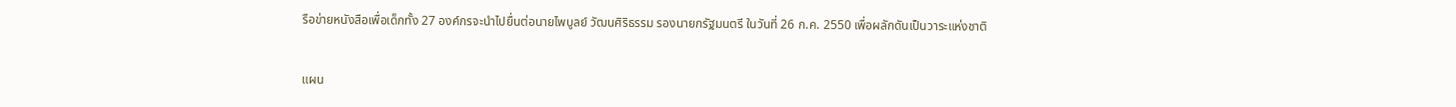รือข่ายหนังสือเพื่อเด็กทั้ง 27 องค์กรจะนำไปยื่นต่อนายไพบูลย์ วัฒนศิริธรรม รองนายกรัฐมนตรี ในวันที่ 26 ก.ค. 2550 เพื่อผลักดันเป็นวาระแห่งชาติ


แผน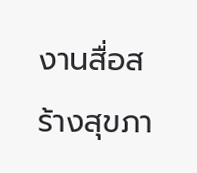งานสื่อสร้างสุขภา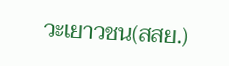วะเยาวชน(สสย.)